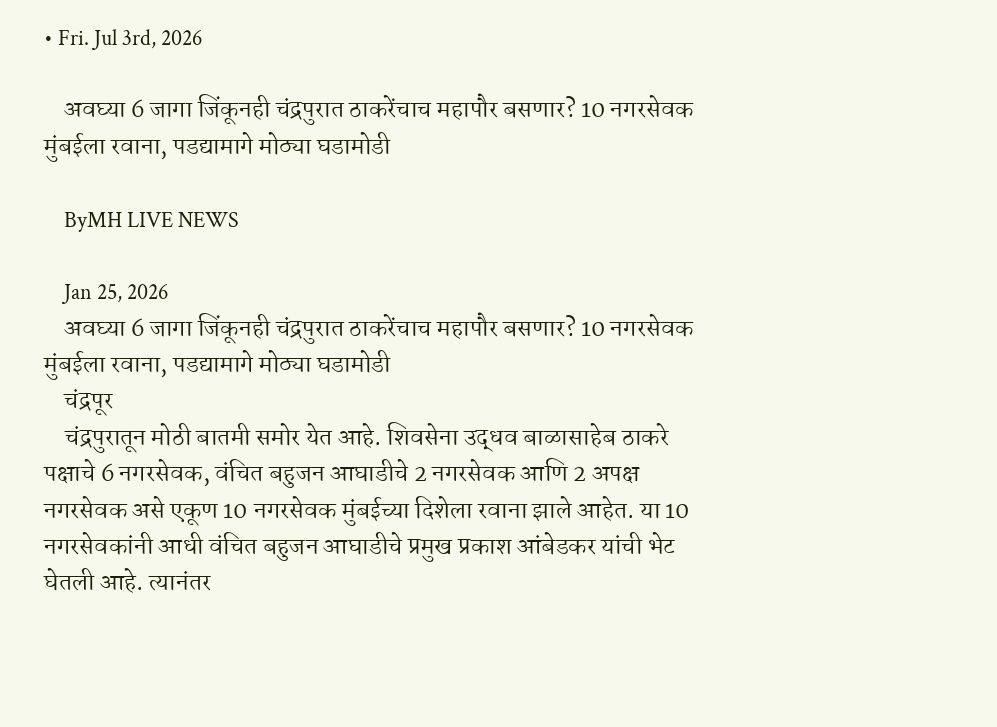• Fri. Jul 3rd, 2026

    अवघ्या 6 जागा जिंकूनही चंद्रपुरात ठाकरेंचाच महापौर बसणार? 10 नगरसेवक मुंबईला रवाना, पडद्यामागे मोठ्या घडामोडी

    ByMH LIVE NEWS

    Jan 25, 2026
    अवघ्या 6 जागा जिंकूनही चंद्रपुरात ठाकरेंचाच महापौर बसणार? 10 नगरसेवक मुंबईला रवाना, पडद्यामागे मोठ्या घडामोडी
    चंद्रपूर
    चंद्रपुरातून मोठी बातमी समोर येत आहे. शिवसेना उद्धव बाळासाहेब ठाकरे पक्षाचे 6 नगरसेवक, वंचित बहुजन आघाडीचे 2 नगरसेवक आणि 2 अपक्ष नगरसेवक असे एकूण 10 नगरसेवक मुंबईच्या दिशेला रवाना झाले आहेत. या 10 नगरसेवकांनी आधी वंचित बहुजन आघाडीचे प्रमुख प्रकाश आंबेडकर यांची भेट घेतली आहे. त्यानंतर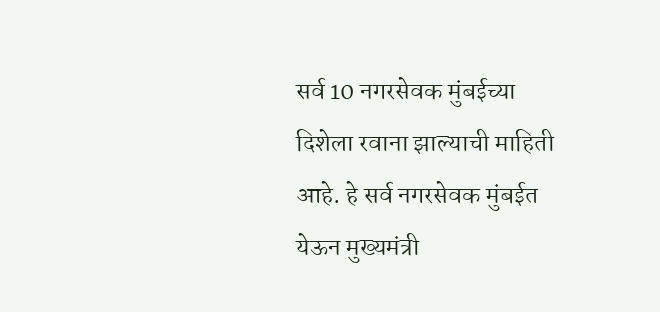सर्व 10 नगरसेवक मुंबईच्या दिशेला रवाना झाल्याची माहिती आहे. हे सर्व नगरसेवक मुंबईत येऊन मुख्यमंत्री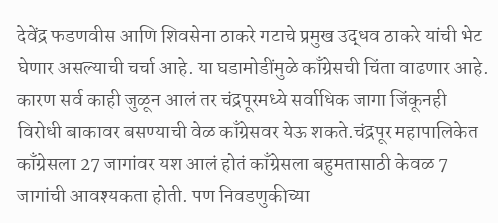देवेंद्र फडणवीस आणि शिवसेना ठाकरे गटाचे प्रमुख उद्धव ठाकरे यांची भेट घेणार असल्याची चर्चा आहे. या घडामोडींमुळे काँग्रेसची चिंता वाढणार आहे. कारण सर्व काही जुळून आलं तर चंद्रपूरमध्ये सर्वाधिक जागा जिंकूनही विरोधी बाकावर बसण्याची वेळ काँग्रेसवर येऊ शकते.चंद्रपूर महापालिकेत काँग्रेसला 27 जागांवर यश आलं होतं काँग्रेसला बहुमतासाठी केवळ 7 जागांची आवश्यकता होती. पण निवडणुकीच्या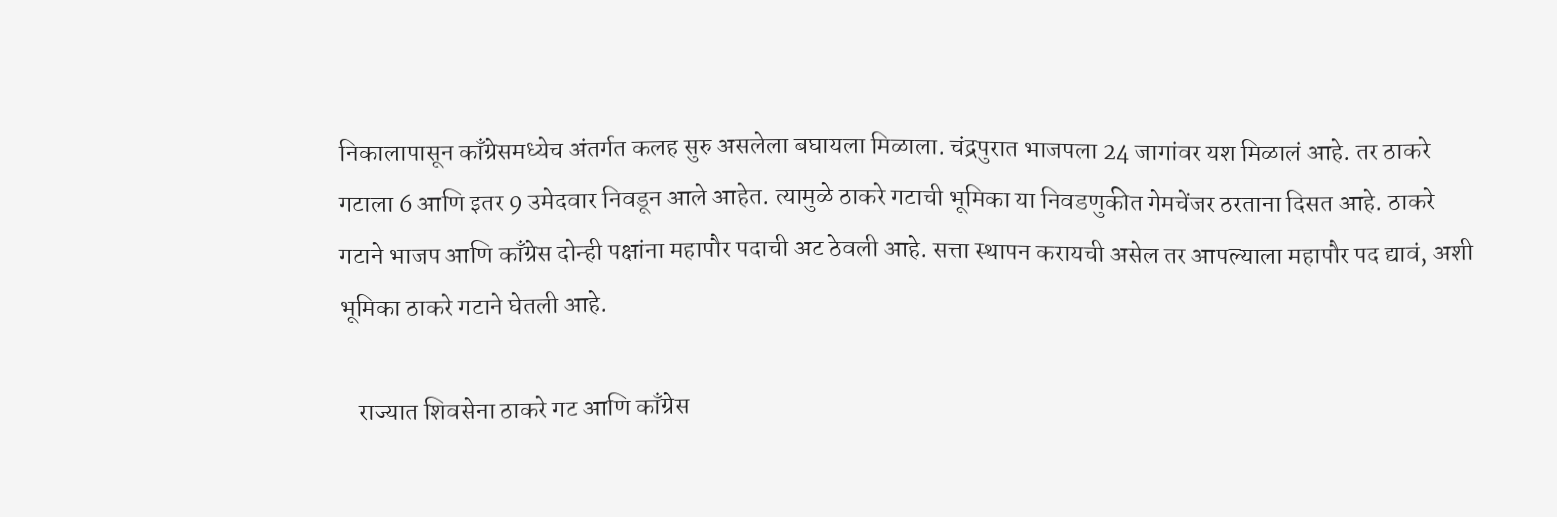निकालापासून काँग्रेसमध्येच अंतर्गत कलह सुरु असलेला बघायला मिळाला. चंद्रपुरात भाजपला 24 जागांवर यश मिळालं आहे. तर ठाकरे गटाला 6 आणि इतर 9 उमेदवार निवडून आले आहेत. त्यामुळे ठाकरे गटाची भूमिका या निवडणुकीत गेमचेंजर ठरताना दिसत आहे. ठाकरे गटाने भाजप आणि काँग्रेस दोन्ही पक्षांना महापौर पदाची अट ठेवली आहे. सत्ता स्थापन करायची असेल तर आपल्याला महापौर पद द्यावं, अशी भूमिका ठाकरे गटाने घेतली आहे.

    राज्यात शिवसेना ठाकरे गट आणि काँग्रेस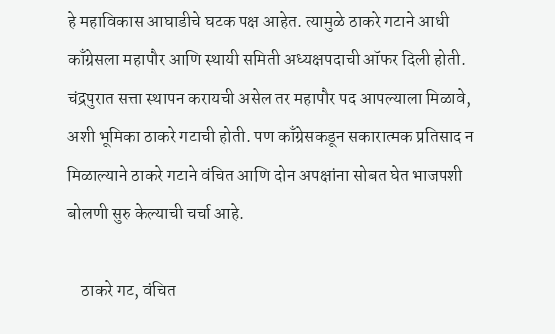हे महाविकास आघाडीचे घटक पक्ष आहेत. त्यामुळे ठाकरे गटाने आधी काँग्रेसला महापौर आणि स्थायी समिती अध्यक्षपदाची ऑफर दिली होती. चंद्रपुरात सत्ता स्थापन करायची असेल तर महापौर पद आपल्याला मिळावे, अशी भूमिका ठाकरे गटाची होती. पण काँग्रेसकडून सकारात्मक प्रतिसाद न मिळाल्याने ठाकरे गटाने वंचित आणि दोन अपक्षांना सोबत घेत भाजपशी बोलणी सुरु केल्याची चर्चा आहे.

    ठाकरे गट, वंचित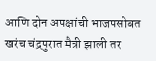आणि दोन अपक्षांची भाजपसोबत खरंच चंद्रपुरात मैत्री झाली तर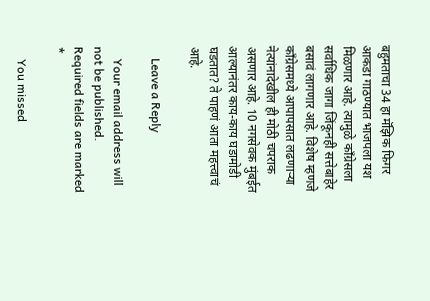बहुमताचा 34 हा मॅझिक फिगर आकडा गाठण्यात भाजपला यश मिळणार आहे. त्यामुळे काँग्रेसला सर्वाधिक जागा जिंकूनही सत्तेबाहेर बसावं लागणार आहे. विशेष म्हणजे काँग्रेसमध्ये आपापसात लढणाऱ्या नेत्यांनादेखील ही मोठी चपराक असणार आहे. 10 नगसेवक मुंबईत आल्यानंतर काय-काय घडामोडी घडतात? ते पाहणं आता महत्त्वाचं आहे.

    Leave a Reply

    Your email address will not be published. Required fields are marked *

    You missed